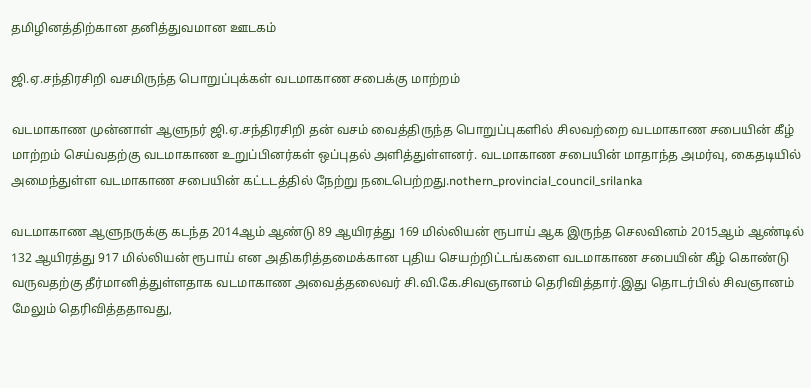தமிழினத்திற்கான தனித்துவமான ஊடகம்

ஜி.ஏ.சந்திரசிறி வசமிருந்த பொறுப்புக்கள் வடமாகாண சபைக்கு மாற்றம்

வடமாகாண முன்னாள் ஆளுநர் ஜி.ஏ.சந்திரசிறி தன் வசம் வைத்திருந்த பொறுப்புகளில் சிலவற்றை வடமாகாண சபையின் கீழ் மாற்றம் செய்வதற்கு வடமாகாண உறுப்பினர்கள் ஒப்புதல் அளித்துள்ளனர். வடமாகாண சபையின் மாதாந்த அமர்வு, கைதடியில் அமைந்துள்ள வடமாகாண சபையின் கட்டடத்தில் நேற்று நடைபெற்றது.nothern_provincial_council_srilanka

வடமாகாண ஆளுநருக்கு கடந்த 2014ஆம் ஆண்டு 89 ஆயிரத்து 169 மில்லியன் ரூபாய் ஆக இருந்த செலவினம் 2015ஆம் ஆண்டில் 132 ஆயிரத்து 917 மில்லியன் ரூபாய் என அதிகரித்தமைக்கான புதிய செயற்றிட்டங்களை வடமாகாண சபையின் கீழ் கொண்டு வருவதற்கு தீர்மானித்துள்ளதாக வடமாகாண அவைத்தலைவர் சி.வி.கே.சிவஞானம் தெரிவித்தார்.இது தொடர்பில் சிவஞானம் மேலும் தெரிவித்ததாவது,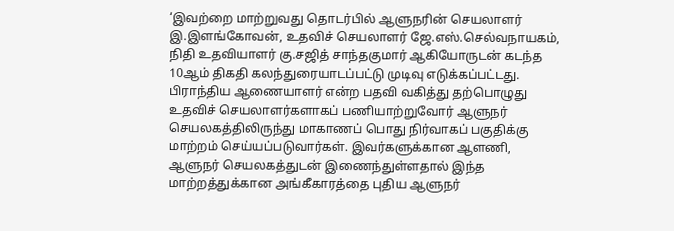‘இவற்றை மாற்றுவது தொடர்பில் ஆளுநரின் செயலாளர் இ.இளங்கோவன், உதவிச் செயலாளர் ஜே.எஸ்.செல்வநாயகம், நிதி உதவியாளர் கு.சஜித் சாந்தகுமார் ஆகியோருடன் கடந்த 10ஆம் திகதி கலந்துரையாடப்பட்டு முடிவு எடுக்கப்பட்டது. பிராந்திய ஆணையாளர் என்ற பதவி வகித்து தற்பொழுது உதவிச் செயலாளர்களாகப் பணியாற்றுவோர் ஆளுநர் செயலகத்திலிருந்து மாகாணப் பொது நிர்வாகப் பகுதிக்கு மாற்றம் செய்யப்படுவார்கள். இவர்களுக்கான ஆளணி, ஆளுநர் செயலகத்துடன் இணைந்துள்ளதால் இந்த மாற்றத்துக்கான அங்கீகாரத்தை புதிய ஆளுநர்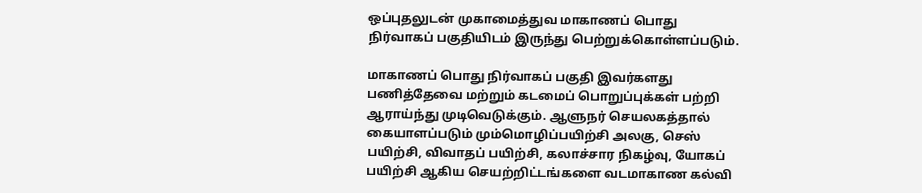ஒப்புதலுடன் முகாமைத்துவ மாகாணப் பொது நிர்வாகப் பகுதியிடம் இருந்து பெற்றுக்கொள்ளப்படும்.

மாகாணப் பொது நிர்வாகப் பகுதி இவர்களது பணித்தேவை மற்றும் கடமைப் பொறுப்புக்கள் பற்றி ஆராய்ந்து முடிவெடுக்கும். ஆளுநர் செயலகத்தால் கையாளப்படும் மும்மொழிப்பயிற்சி அலகு, செஸ் பயிற்சி, விவாதப் பயிற்சி, கலாச்சார நிகழ்வு, யோகப் பயிற்சி ஆகிய செயற்றிட்டங்களை வடமாகாண கல்வி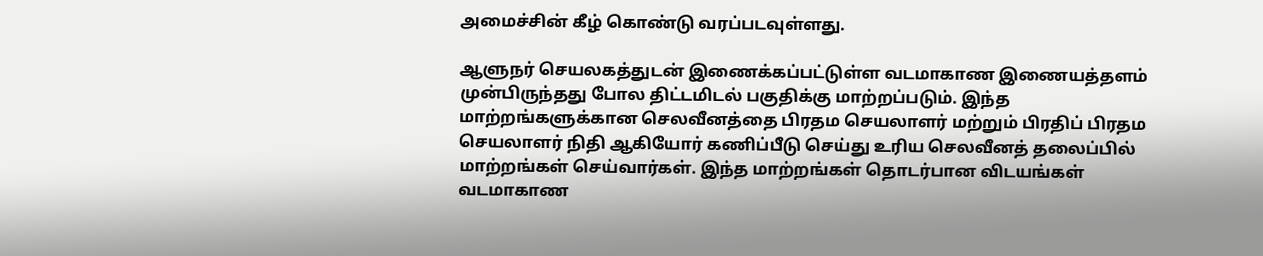அமைச்சின் கீழ் கொண்டு வரப்படவுள்ளது.

ஆளுநர் செயலகத்துடன் இணைக்கப்பட்டுள்ள வடமாகாண இணையத்தளம் முன்பிருந்தது போல திட்டமிடல் பகுதிக்கு மாற்றப்படும். இந்த மாற்றங்களுக்கான செலவீனத்தை பிரதம செயலாளர் மற்றும் பிரதிப் பிரதம செயலாளர் நிதி ஆகியோர் கணிப்பீடு செய்து உரிய செலவீனத் தலைப்பில் மாற்றங்கள் செய்வார்கள். இந்த மாற்றங்கள் தொடர்பான விடயங்கள் வடமாகாண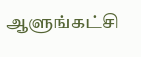ஆளுங்கட்சி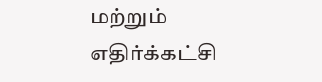மற்றும் எதிர்க்கட்சி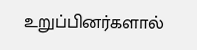உறுப்பினர்களால்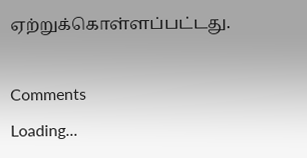ஏற்றுக்கொள்ளப்பட்டது.

Comments
Loading...